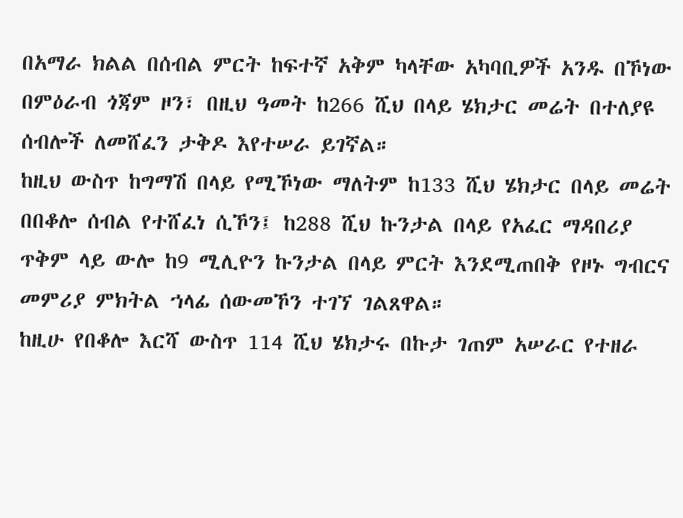በአማራ ክልል በሰብል ምርት ከፍተኛ አቅም ካላቸው አካባቢዎች አንዱ በኾነው በምዕራብ ጎጃም ዞን፣ በዚህ ዓመት ከ266 ሺህ በላይ ሄክታር መሬት በተለያዩ ሰብሎች ለመሸፈን ታቅዶ እየተሠራ ይገኛል።
ከዚህ ውስጥ ከግማሽ በላይ የሚኾነው ማለትም ከ133 ሺህ ሄክታር በላይ መሬት በበቆሎ ሰብል የተሸፈነ ሲኾን፤ ከ288 ሺህ ኩንታል በላይ የአፈር ማዳበሪያ ጥቅም ላይ ውሎ ከ9 ሚሊዮን ኩንታል በላይ ምርት እንደሚጠበቅ የዞኑ ግብርና መምሪያ ምክትል ኀላፊ ሰውመኾን ተገኘ ገልጸዋል።
ከዚሁ የበቆሎ እርሻ ውስጥ 114 ሺህ ሄክታሩ በኩታ ገጠም አሠራር የተዘራ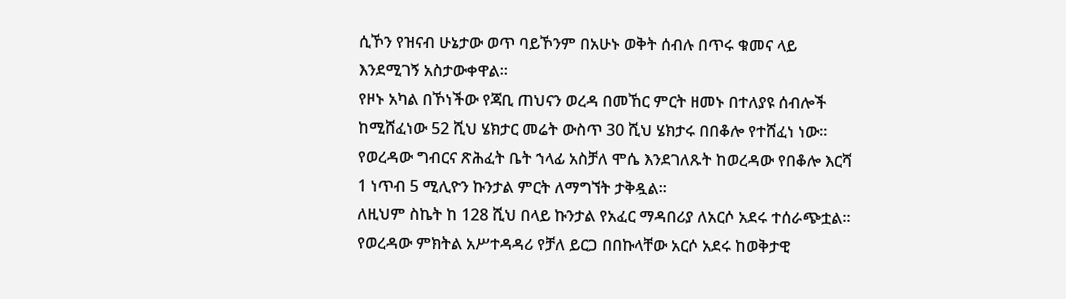ሲኾን የዝናብ ሁኔታው ወጥ ባይኾንም በአሁኑ ወቅት ሰብሉ በጥሩ ቁመና ላይ እንደሚገኝ አስታውቀዋል።
የዞኑ አካል በኾነችው የጃቢ ጠህናን ወረዳ በመኸር ምርት ዘመኑ በተለያዩ ሰብሎች ከሚሸፈነው 52 ሺህ ሄክታር መሬት ውስጥ 30 ሺህ ሄክታሩ በበቆሎ የተሸፈነ ነው። የወረዳው ግብርና ጽሕፈት ቤት ኀላፊ አስቻለ ሞሴ እንደገለጹት ከወረዳው የበቆሎ እርሻ 1 ነጥብ 5 ሚሊዮን ኩንታል ምርት ለማግኘት ታቅዷል።
ለዚህም ስኬት ከ 128 ሺህ በላይ ኩንታል የአፈር ማዳበሪያ ለአርሶ አደሩ ተሰራጭቷል።
የወረዳው ምክትል አሥተዳዳሪ የቻለ ይርጋ በበኩላቸው አርሶ አደሩ ከወቅታዊ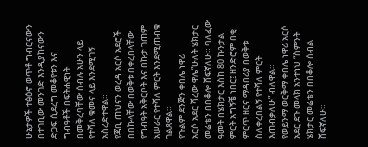ሁኔታዎች ተፅዕኖ ወጥቶ ግብርናውን በተገቢው መንገድ እንዲያከናውን ድጋፍ ሲደረግ መቆየቱን እና ግብዓቶች በፍትሐዊነት በመቅረባቸው ሰብሉ አሁን ላይ የተሻለ ቁመና ላይ እንደሚገኝ አስረድተዋል።
የጃቢ ጠህናን ወረዳ አርሶ አደሮች በበኩላቸው በወቅቱ በቀረበላቸው የግብዓት አቅርቦት እና በኩታ ገጠም አሠራር የተሻለ ምርት እንደሚጠብቁ ገልጸዋል።
የጉልም ደንጅን ቀበሌ ነዋሪ
አርሶ አደር ሻረው ዋሌ”ሁለት ሄክታር መሬቴን በበቆሎ ሸፍኛለሁ። ባለፈው ዓመት በሄክታር እስከ 80 ኩንታል ምርት አግኝቼ ነበር፤ ዘንድሮም በቂ ምርጥ ዘርና ማዳበሪያ በወቅቱ ስለቀረበልኝ የተሻለ ምርት እጠብቃለሁ” ብለዋል።
የወይንማ ወርቅማ ቀበሌ ነዋሪ አርሶ አደር ደጉ መላክ አንተነህ “ስምንት ሄክታር መሬቴን በበቆሎ ሰብል ሸፍኛለሁ።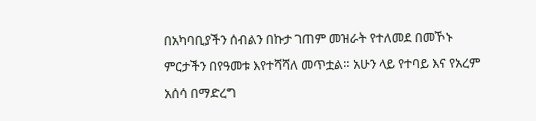በአካባቢያችን ሰብልን በኩታ ገጠም መዝራት የተለመደ በመኾኑ ምርታችን በየዓመቱ እየተሻሻለ መጥቷል። አሁን ላይ የተባይ እና የአረም አሰሳ በማድረግ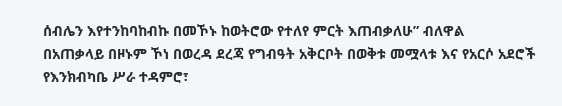ሰብሌን እየተንከባከብኩ በመኾኑ ከወትሮው የተለየ ምርት እጠብቃለሁ” ብለዋል
በአጠቃላይ በዞኑም ኾነ በወረዳ ደረጃ የግብዓት አቅርቦት በወቅቱ መሟላቱ እና የአርሶ አደሮች የእንክብካቤ ሥራ ተዳምሮ፣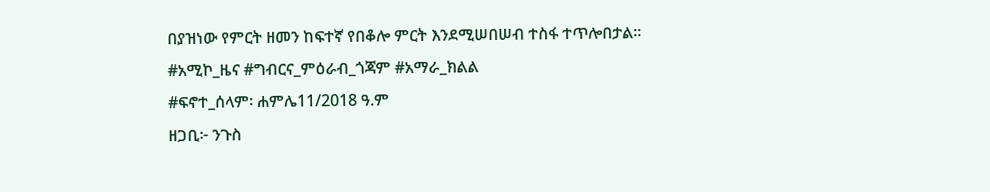በያዝነው የምርት ዘመን ከፍተኛ የበቆሎ ምርት እንደሚሠበሠብ ተስፋ ተጥሎበታል።
#አሚኮ_ዜና #ግብርና_ምዕራብ_ጎጃም #አማራ_ክልል
#ፍኖተ_ሰላም፡ ሐምሌ11/2018 ዓ.ም
ዘጋቢ፦ ንጉስ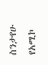ስንታየሁ
የአሚኮ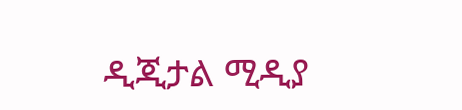ዲጂታል ሚዲያ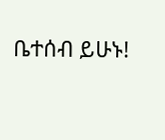ቤተሰብ ይሁኑ!